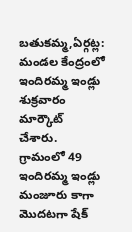బతుకమ్మ,ఏర్గట్ల: మండల కేంద్రంలో ఇందిరమ్మ ఇండ్లు శుక్రవారం మార్కౌట్ చేశారు. గ్రామంలో 49 ఇందిరమ్మ ఇండ్లు మంజూరు కాగా మొదటగా షేక్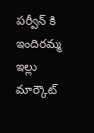పర్వీన్ కి ఇందిరమ్మ ఇల్లు మార్కౌట్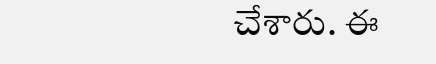చేశారు. ఈ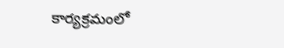కార్యక్రమంలో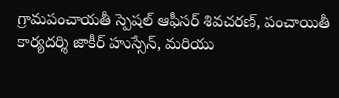గ్రామపంచాయతీ స్పెషల్ ఆఫీసర్ శివచరణ్, పంచాయితీ కార్యదర్శి జాకీర్ హుస్సేన్, మరియు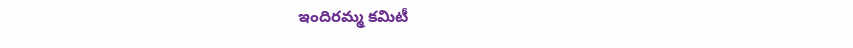ఇందిరమ్మ కమిటీ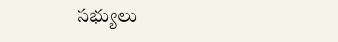సభ్యులు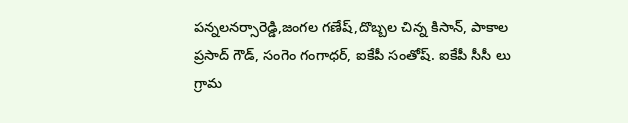పన్నలనర్సారెడ్డి,జంగల గణేష్,దొబ్బల చిన్న కిసాన్, పాకాల ప్రసాద్ గౌడ్, సంగెం గంగాధర్, ఐకేపీ సంతోష్. ఐకేపీ సీసీ లు గ్రామ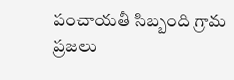పంచాయతీ సిబ్బంది గ్రామ ప్రజలు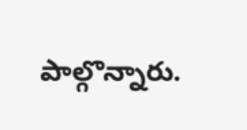పాల్గొన్నారు.